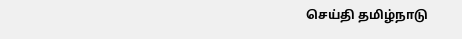செய்தி தமிழ்நாடு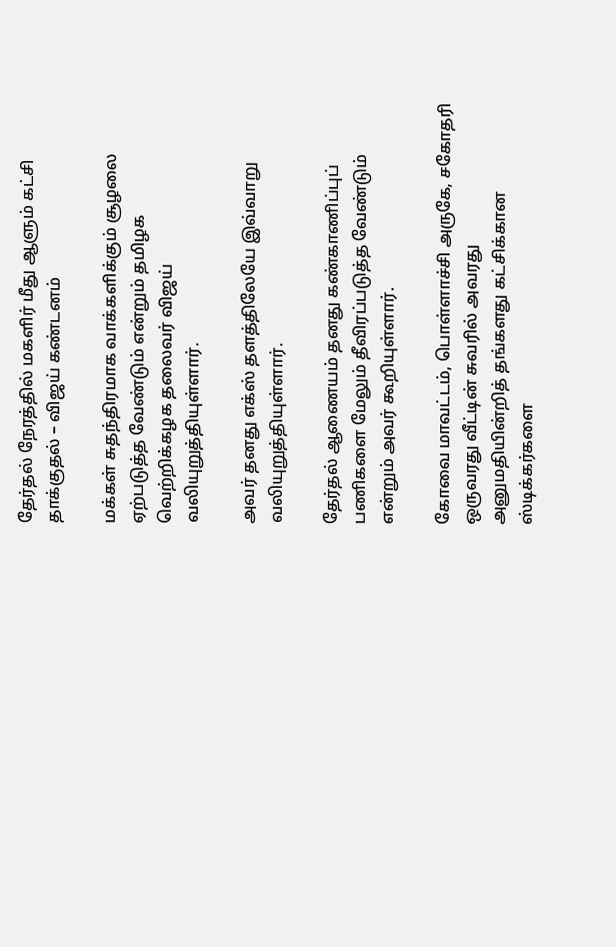தேர்தல் நேரத்தில் மகளிர் மீது ஆளும் கட்சி தாக்குதல் – விஜய் கண்டனம்

மக்கள் சுதந்திரமாக வாக்களிக்கும் சூழலை ஏற்படுத்த வேண்டும் என்றும் தமிழக வெற்றிக்கழக தலைவர் விஜய் வலியுறுத்தியுள்ளார்.

அவர் தனது எக்ஸ் தளத்திலேயே இவ்வாறு வலியுறுத்தியுள்ளார்.

தேர்தல் ஆணையம் தனது கண்காணிப்புப் பணிகளை மேலும் தீவிரப்படுத்த வேண்டும் என்றும் அவர் கூறியுள்ளார்.

கோவை மாவட்டம், பொள்ளாச்சி அருகே, சகோதரி ஒருவரது வீட்டின் சுவரில் அவரது அனுமதியின்றித் தங்களது கட்சிக்கான ஸ்டிக்கர்களை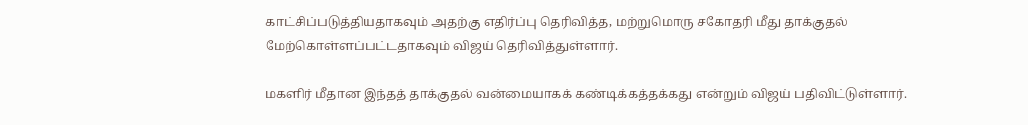காட்சிப்படுத்தியதாகவும் அதற்கு எதிர்ப்பு தெரிவித்த, மற்றுமொரு சகோதரி மீது தாக்குதல் மேற்கொள்ளப்பட்டதாகவும் விஜய் தெரிவித்துள்ளார்.

மகளிர் மீதான இந்தத் தாக்குதல் வன்மையாகக் கண்டிக்கத்தக்கது என்றும் விஜய் பதிவிட்டுள்ளார்.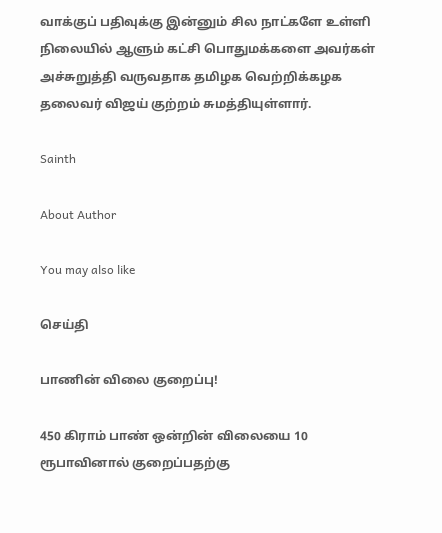வாக்குப் பதிவுக்கு இன்னும் சில நாட்களே உள்ளி நிலையில் ஆளும் கட்சி பொதுமக்களை அவர்கள் அச்சுறுத்தி வருவதாக தமிழக வெற்றிக்கழக தலைவர் விஜய் குற்றம் சுமத்தியுள்ளார்.

Sainth

About Author

You may also like

செய்தி

பாணின் விலை குறைப்பு!

450 கிராம் பாண் ஒன்றின் விலையை 10 ரூபாவினால் குறைப்பதற்கு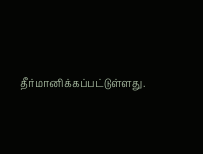தீர்மானிக்கப்பட்டுள்ளது.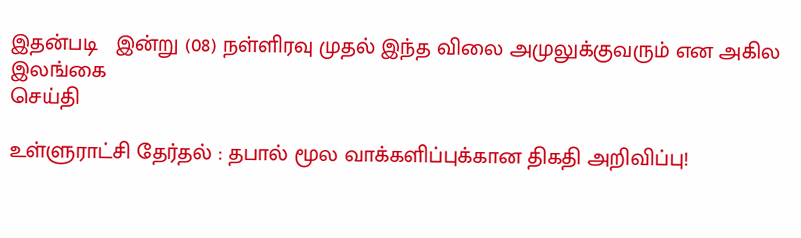இதன்படி   இன்று (08) நள்ளிரவு முதல் இந்த விலை அமுலுக்குவரும் என அகில இலங்கை
செய்தி

உள்ளுராட்சி தேர்தல் : தபால் மூல வாக்களிப்புக்கான திகதி அறிவிப்பு!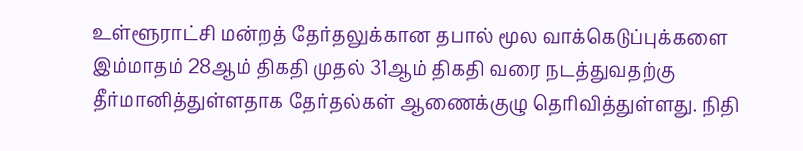உள்ளூராட்சி மன்றத் தேர்தலுக்கான தபால் மூல வாக்கெடுப்புக்களை இம்மாதம் 28ஆம் திகதி முதல் 31ஆம் திகதி வரை நடத்துவதற்கு தீர்மானித்துள்ளதாக தேர்தல்கள் ஆணைக்குழு தெரிவித்துள்ளது. நிதி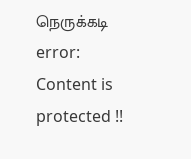நெருக்கடி
error: Content is protected !!